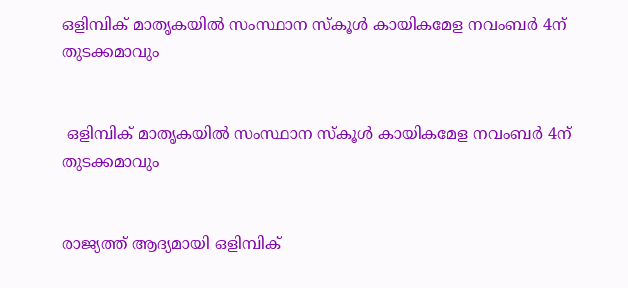ഒളിമ്പിക് മാതൃകയില്‍ സംസ്ഥാന സ്‌കൂള്‍ കായികമേള നവംബർ 4ന് തുടക്കമാവും


 ഒളിമ്പിക് മാതൃകയില്‍ സംസ്ഥാന സ്‌കൂള്‍ കായികമേള നവംബർ 4ന് തുടക്കമാവും


രാജ്യത്ത് ആദ്യമായി ഒളിമ്പിക്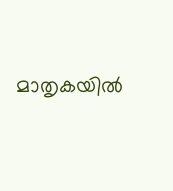മാതൃകയില്‍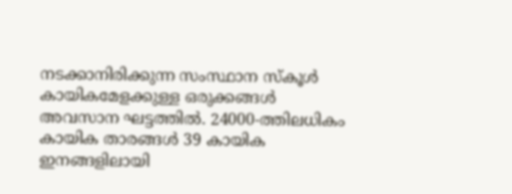നടക്കാനിരിക്കുന്ന സംസ്ഥാന സ്‌കൂള്‍ കായികമേളക്കുള്ള ഒരുക്കങ്ങള്‍ അവസാന ഘട്ടത്തില്‍. 24000-ത്തിലധികം കായിക താരങ്ങള്‍ 39 കായിക ഇനങ്ങളിലായി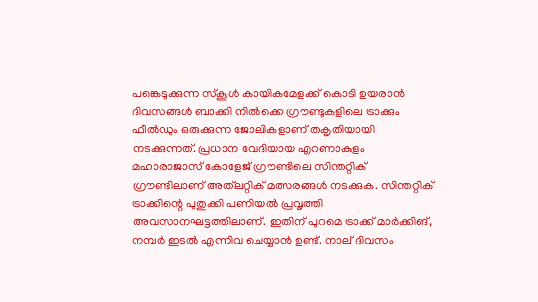പങ്കെടുക്കുന്ന സ്‌കൂള്‍ കായികമേളക്ക് കൊടി ഉയരാന്‍ ദിവസങ്ങള്‍ ബാക്കി നില്‍ക്കെ ഗ്രൗണ്ടുകളിലെ ട്രാക്കും ഫീല്‍ഡും ഒരുക്കുന്ന ജോലികളാണ് തകൃതിയായി നടക്കുന്നത്. പ്രധാന വേദിയായ എറണാകുളം മഹാരാജാസ് കോളേജ് ഗ്രൗണ്ടിലെ സിന്തറ്റിക് ഗ്രൗണ്ടിലാണ് അത്‌ലറ്റിക് മത്സരങ്ങള്‍ നടക്കുക. സിന്തറ്റിക് ട്രാക്കിന്റെ പുതുക്കി പണിയല്‍ പ്രവൃത്തി അവസാനഘട്ടത്തിലാണ്. ഇതിന് പുറമെ ട്രാക്ക് മാര്‍ക്കിങ്, നമ്പര്‍ ഇടല്‍ എന്നിവ ചെയ്യാന്‍ ഉണ്ട്. നാല് ദിവസം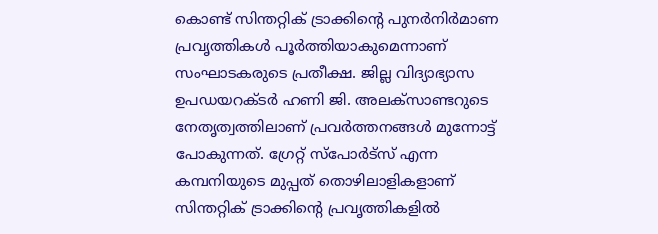കൊണ്ട് സിന്തറ്റിക് ട്രാക്കിന്റെ പുനര്‍നിര്‍മാണ പ്രവൃത്തികള്‍ പൂര്‍ത്തിയാകുമെന്നാണ് സംഘാടകരുടെ പ്രതീക്ഷ. ജില്ല വിദ്യാഭ്യാസ ഉപഡയറക്ടര്‍ ഹണി ജി. അലക്‌സാണ്ടറുടെ നേതൃത്വത്തിലാണ് പ്രവര്‍ത്തനങ്ങള്‍ മുന്നോട്ട് പോകുന്നത്. ഗ്രേറ്റ് സ്‌പോര്‍ട്‌സ് എന്ന കമ്പനിയുടെ മുപ്പത് തൊഴിലാളികളാണ് സിന്തറ്റിക് ട്രാക്കിന്റെ പ്രവൃത്തികളില്‍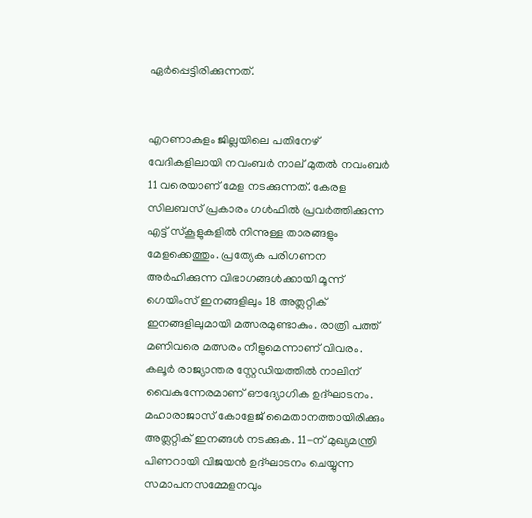ഏര്‍പ്പെട്ടിരിക്കുന്നത്.


എറണാകുളം ജില്ലയിലെ പതിനേഴ് വേദികളിലായി നവംബര്‍ നാല് മുതല്‍ നവംബര്‍ 11 വരെയാണ് മേള നടക്കുന്നത്. കേരള സിലബസ് പ്രകാരം ഗള്‍ഫില്‍ പ്രവര്‍ത്തിക്കുന്ന എട്ട് സ്‌കൂളുകളില്‍ നിന്നുള്ള താരങ്ങളും മേളക്കെത്തും. പ്രത്യേക പരിഗണന അര്‍ഹിക്കുന്ന വിഭാഗങ്ങള്‍ക്കായി മൂന്ന് ഗെയിംസ് ഇനങ്ങളിലും 18 അത്ലറ്റിക് ഇനങ്ങളിലുമായി മത്സരമുണ്ടാകും. രാത്രി പത്ത് മണിവരെ മത്സരം നീളുമെന്നാണ് വിവരം. കലൂര്‍ രാജ്യാന്തര സ്റ്റേഡിയത്തില്‍ നാലിന് വൈകുന്നേരമാണ് ഔദ്യോഗിക ഉദ്ഘാടനം. മഹാരാജാസ് കോളേജ് മൈതാനത്തായിരിക്കും അത്ലറ്റിക് ഇനങ്ങള്‍ നടക്കുക. 11-ന് മുഖ്യമന്ത്രി പിണറായി വിജയന്‍ ഉദ്ഘാടനം ചെയ്യുന്ന സമാപനസമ്മേളനവും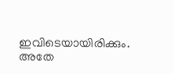ഇവിടെയായിരിക്കും. അതേ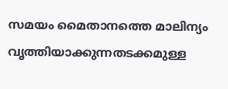സമയം മൈതാനത്തെ മാലിന്യം വൃത്തിയാക്കുന്നതടക്കമുള്ള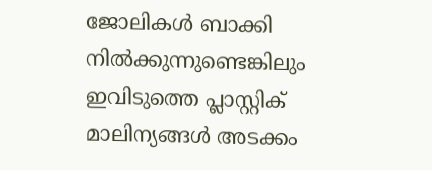ജോലികള്‍ ബാക്കി നില്‍ക്കുന്നുണ്ടെങ്കിലും ഇവിടുത്തെ പ്ലാസ്റ്റിക് മാലിന്യങ്ങള്‍ അടക്കം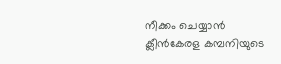നീക്കം ചെയ്യാന്‍ ക്ലീന്‍കേരള കമ്പനിയുടെ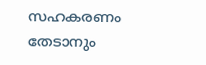സഹകരണം തേടാനും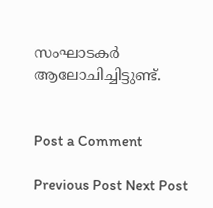സംഘാടകര്‍ ആലോചിച്ചിട്ടുണ്ട്.


Post a Comment

Previous Post Next Post